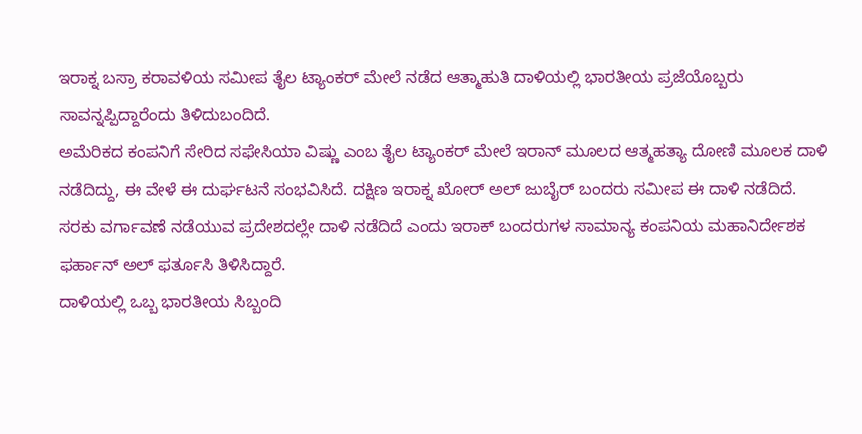ಇರಾಕ್ನ ಬಸ್ರಾ ಕರಾವಳಿಯ ಸಮೀಪ ತೈಲ ಟ್ಯಾಂಕರ್ ಮೇಲೆ ನಡೆದ ಆತ್ಮಾಹುತಿ ದಾಳಿಯಲ್ಲಿ ಭಾರತೀಯ ಪ್ರಜೆಯೊಬ್ಬರು ಸಾವನ್ನಪ್ಪಿದ್ದಾರೆಂದು ತಿಳಿದುಬಂದಿದೆ.
ಅಮೆರಿಕದ ಕಂಪನಿಗೆ ಸೇರಿದ ಸಫೇಸಿಯಾ ವಿಷ್ಣು ಎಂಬ ತೈಲ ಟ್ಯಾಂಕರ್ ಮೇಲೆ ಇರಾನ್ ಮೂಲದ ಆತ್ಮಹತ್ಯಾ ದೋಣಿ ಮೂಲಕ ದಾಳಿ ನಡೆದಿದ್ದು, ಈ ವೇಳೆ ಈ ದುರ್ಘಟನೆ ಸಂಭವಿಸಿದೆ. ದಕ್ಷಿಣ ಇರಾಕ್ನ ಖೋರ್ ಅಲ್ ಜುಬೈರ್ ಬಂದರು ಸಮೀಪ ಈ ದಾಳಿ ನಡೆದಿದೆ. ಸರಕು ವರ್ಗಾವಣೆ ನಡೆಯುವ ಪ್ರದೇಶದಲ್ಲೇ ದಾಳಿ ನಡೆದಿದೆ ಎಂದು ಇರಾಕ್ ಬಂದರುಗಳ ಸಾಮಾನ್ಯ ಕಂಪನಿಯ ಮಹಾನಿರ್ದೇಶಕ ಫರ್ಹಾನ್ ಅಲ್ ಫರ್ತೂಸಿ ತಿಳಿಸಿದ್ದಾರೆ.
ದಾಳಿಯಲ್ಲಿ ಒಬ್ಬ ಭಾರತೀಯ ಸಿಬ್ಬಂದಿ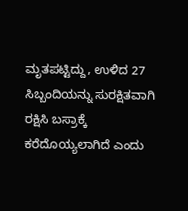ಮೃತಪಟ್ಟಿದ್ದು, ಉಳಿದ 27 ಸಿಬ್ಬಂದಿಯನ್ನು ಸುರಕ್ಷಿತವಾಗಿ ರಕ್ಷಿಸಿ ಬಸ್ರಾಕ್ಕೆ ಕರೆದೊಯ್ಯಲಾಗಿದೆ ಎಂದು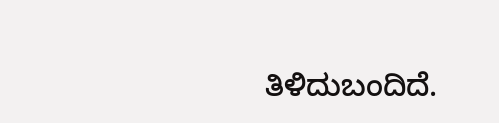ತಿಳಿದುಬಂದಿದೆ.